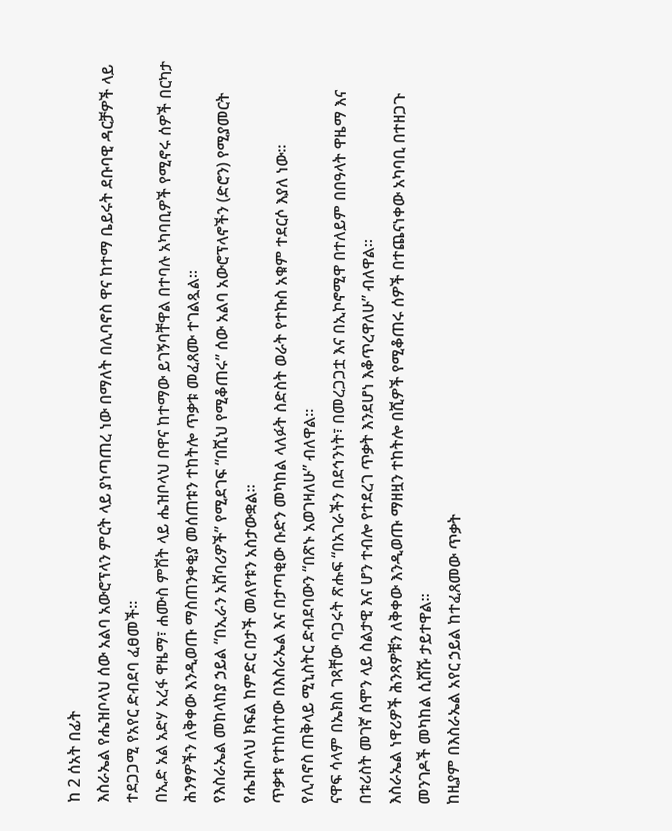ከ 2 ሰአት በፊት
እስራኤል የሔዝቦላህ ሰው አልባ አውሮፕላን ምርት ላይ ያነጣጠረ ነው በማለት በሊባኖስ ዋና ከተማ ቤይሩት ደቡባዊ ዳርቻዎች ላይ ተደጋጋሚ የአየር ድብደባ ፈፀመች።
በኢድ አል አድሃ አረፋ ዋዜማ፣ ሐሙስ ምሽት ላይ ሔዝቦላህ በዋና ከተማው ይገኝባቸዋል በተባሉ አካባቢዎች የሚኖሩ ሰዎች በርካታ ሕንፃዎችን ለቅቀው እንዲወጡ ማስጠንቀቂያ መሰጠቱን ተከትሎ ጥቃቱ መፈጸሙ ተገልጿል።
የእስራኤል መከላከያ ኃይል “በኢራን አሸባሪዎች” የሚደገፍ “በሺህ የሚቆጠሩ” ሰው አልባ አውሮፕላኖችን (ድሮን) የሚያመርት የሔዝቦላህ ክፍል ከምድር በታች መለየቱን አስታውቋል።
ጥቃቱ የተከሰተው በእስራኤል እና በታጣቂው ቡድን መካከል ላለፉት ስድስት ወራት የተኩስ አቁም ተደርሶ እያለ ነው።
የሊባኖስ ጠቅላይ ሚኒስትር ድብደባውን “በጽኑ አወገዛለሁ” ብለዋል።
ናዋፍ ሳላም በኤክስ ገጻቸው ባጋሩት ጽሑፍ “በአገራችን በደኅንነት፣ በመረጋጋቷ እና በኢኮኖሚዋ በተለይም በበዓላት ዋዜማ እና በቱሪስት መገኛ ሰሞን ላይ ስልታዊ እና ሆን ተብሎ የተደረገ ጥቃት እንደሆነ እቆጥረዋለሁ” ብለዋል።
እስራኤል ነዋሪዎች ሕንጻዎቹን ለቅቀው እንዲወጡ ማዘዟን ተከትሎ በሺዎች የሚቆጠሩ ሰዎች በተጨናነቀው አካባቢ በተዘጋጉ መንገዶች መካከል ሲሸሹ ታይተዋል።
ከዚያም በእስራኤል አየር ኃይል ከተፈጸመው ጥቃት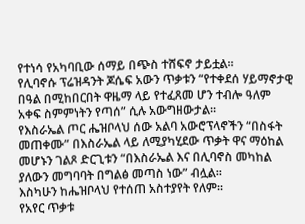የተነሳ የአካባቢው ሰማይ በጭስ ተሸፍኖ ታይቷል።
የሊባኖሱ ፕሬዝዳንት ጆሴፍ አውን ጥቃቱን “የተቀደሰ ሃይማኖታዊ በዓል በሚከበርበት ዋዜማ ላይ የተፈጸመ ሆን ተብሎ ዓለም አቀፍ ስምምነትን የጣሰ” ሲሉ አውግዘውታል።
የእስራኤል ጦር ሔዝቦላህ ሰው አልባ አውሮፕላኖችን “በስፋት መጠቀሙ” በእስራኤል ላይ ለሚያካሂደው ጥቃት ዋና ማዕከል መሆኑን ገልጾ ድርጊቱን “በእስራኤል እና በሊባኖስ መካከል ያለውን መግባባት በግልፅ መጣስ ነው” ብሏል።
እስካሁን ከሔዝቦላህ የተሰጠ አስተያየት የለም።
የአየር ጥቃቱ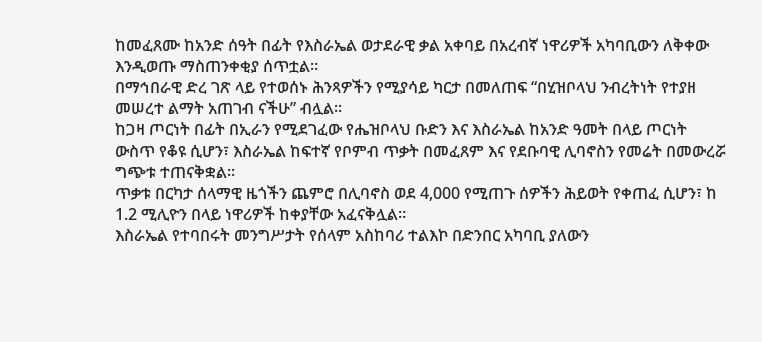ከመፈጸሙ ከአንድ ሰዓት በፊት የእስራኤል ወታደራዊ ቃል አቀባይ በአረብኛ ነዋሪዎች አካባቢውን ለቅቀው እንዲወጡ ማስጠንቀቂያ ሰጥቷል።
በማኅበራዊ ድረ ገጽ ላይ የተወሰኑ ሕንጻዎችን የሚያሳይ ካርታ በመለጠፍ “በሂዝቦላህ ንብረትነት የተያዘ መሠረተ ልማት አጠገብ ናችሁ” ብሏል።
ከጋዛ ጦርነት በፊት በኢራን የሚደገፈው የሔዝቦላህ ቡድን እና እስራኤል ከአንድ ዓመት በላይ ጦርነት ውስጥ የቆዩ ሲሆን፣ እስራኤል ከፍተኛ የቦምብ ጥቃት በመፈጸም እና የደቡባዊ ሊባኖስን የመሬት በመውረሯ ግጭቱ ተጠናቅቋል።
ጥቃቱ በርካታ ሰላማዊ ዜጎችን ጨምሮ በሊባኖስ ወደ 4,000 የሚጠጉ ሰዎችን ሕይወት የቀጠፈ ሲሆን፣ ከ 1.2 ሚሊዮን በላይ ነዋሪዎች ከቀያቸው አፈናቅሏል።
እስራኤል የተባበሩት መንግሥታት የሰላም አስከባሪ ተልእኮ በድንበር አካባቢ ያለውን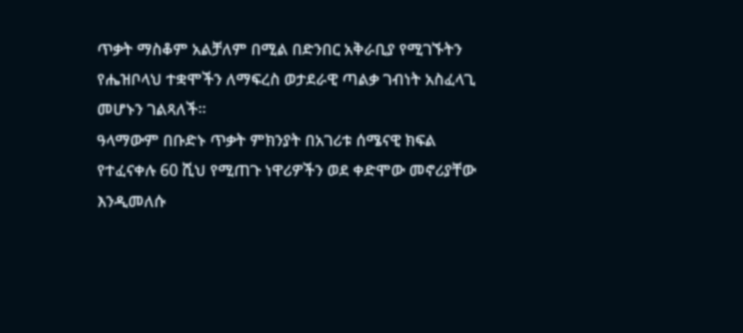ጥቃት ማስቆም አልቻለም በሚል በድንበር አቅራቢያ የሚገኙትን የሔዝቦላህ ተቋሞችን ለማፍረስ ወታደራዊ ጣልቃ ገብነት አስፈላጊ መሆኑን ገልጻለች።
ዓላማውም በቡድኑ ጥቃት ምክንያት በአገሪቱ ሰሜናዊ ክፍል የተፈናቀሉ 60 ሺህ የሚጠጉ ነዋሪዎችን ወደ ቀድሞው መኖሪያቸው እንዲመለሱ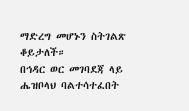ማድረግ መሆኑን ስትገልጽ ቆይታለች።
በኅዳር ወር መገባደጃ ላይ ሔዝቦላህ ባልተሳተፈበት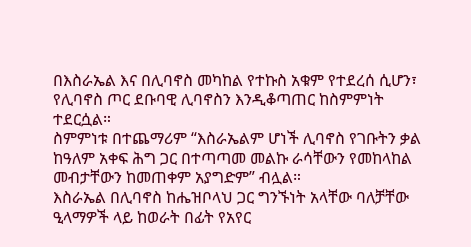በእስራኤል እና በሊባኖስ መካከል የተኩስ አቁም የተደረሰ ሲሆን፣ የሊባኖስ ጦር ደቡባዊ ሊባኖስን እንዲቆጣጠር ከስምምነት ተደርሷል።
ስምምነቱ በተጨማሪም “እስራኤልም ሆነች ሊባኖስ የገቡትን ቃል ከዓለም አቀፍ ሕግ ጋር በተጣጣመ መልኩ ራሳቸውን የመከላከል መብታቸውን ከመጠቀም አያግድም” ብሏል።
እስራኤል በሊባኖስ ከሔዝቦላህ ጋር ግንኙነት አላቸው ባለቻቸው ዒላማዎች ላይ ከወራት በፊት የአየር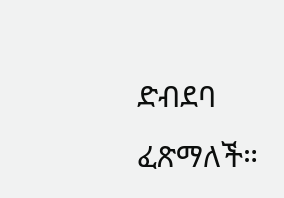ድብደባ ፈጽማለች።